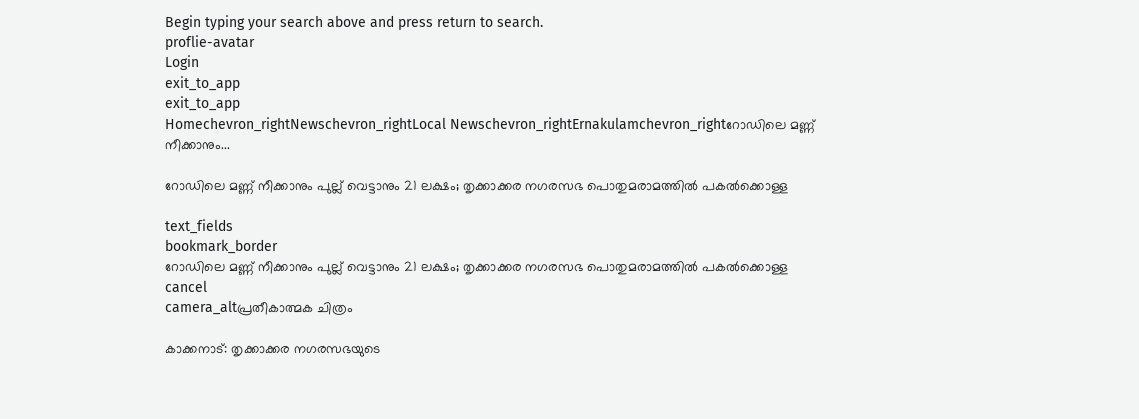Begin typing your search above and press return to search.
proflie-avatar
Login
exit_to_app
exit_to_app
Homechevron_rightNewschevron_rightLocal Newschevron_rightErnakulamchevron_rightറോഡിലെ മണ്ണ് നീക്കാനും...

റോഡിലെ മണ്ണ് നീക്കാനും പുല്ല് വെട്ടാനും 21 ലക്ഷം; തൃക്കാക്കര നഗരസഭ പൊതുമരാമത്തിൽ പകൽക്കൊള്ള

text_fields
bookmark_border
റോഡിലെ മണ്ണ് നീക്കാനും പുല്ല് വെട്ടാനും 21 ലക്ഷം; തൃക്കാക്കര നഗരസഭ പൊതുമരാമത്തിൽ പകൽക്കൊള്ള
cancel
camera_altപ്രതീകാത്മക ചിത്രം

കാക്കനാട്: തൃക്കാക്കര നഗരസഭയുടെ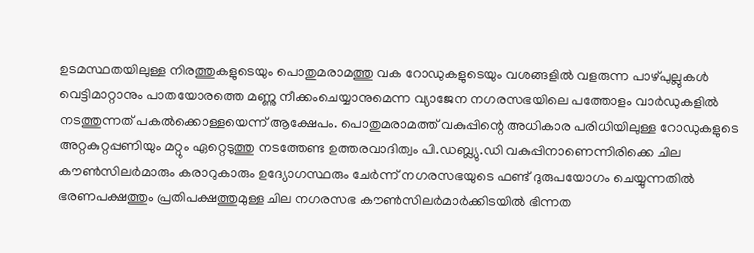ഉടമസ്ഥതയിലുള്ള നിരത്തുകളുടെയും പൊതുമരാമത്തു വക റോഡുകളുടെയും വശങ്ങളിൽ വളരുന്ന പാഴ്പുല്ലുകൾ വെട്ടിമാറ്റാനും പാതയോരത്തെ മണ്ണു നീക്കംചെയ്യാനുമെന്ന വ്യാജേന നഗരസഭയിലെ പത്തോളം വാർഡുകളിൽ നടത്തുന്നത് പകൽക്കൊള്ളയെന്ന് ആക്ഷേപം. പൊതുമരാമത്ത് വകുപ്പിന്റെ അധികാര പരിധിയിലുള്ള റോഡുകളുടെ അറ്റകുറ്റപ്പണിയും മറ്റും ഏറ്റെടുത്തു നടത്തേണ്ട ഉത്തരവാദിത്വം പി.ഡബ്ല്യു.ഡി വകുപ്പിനാണെന്നിരിക്കെ ചില കൗൺസിലർമാരും കരാറുകാരും ഉദ്യോഗസ്ഥരും ചേർന്ന് നഗരസഭയുടെ ഫണ്ട് ദുരുപയോഗം ചെയ്യുന്നതിൽ ഭരണപക്ഷത്തും പ്രതിപക്ഷത്തുമുള്ള ചില നഗരസഭ കൗൺസിലർമാർക്കിടയിൽ ഭിന്നത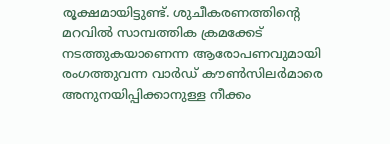രൂക്ഷമായിട്ടുണ്ട്. ശുചീകരണത്തിന്റെ മറവിൽ സാമ്പത്തിക ക്രമക്കേട് നടത്തുകയാണെന്ന ആരോപണവുമായി രംഗത്തുവന്ന വാർഡ് കൗൺസിലർമാരെ അനുനയിപ്പിക്കാനുള്ള നീക്കം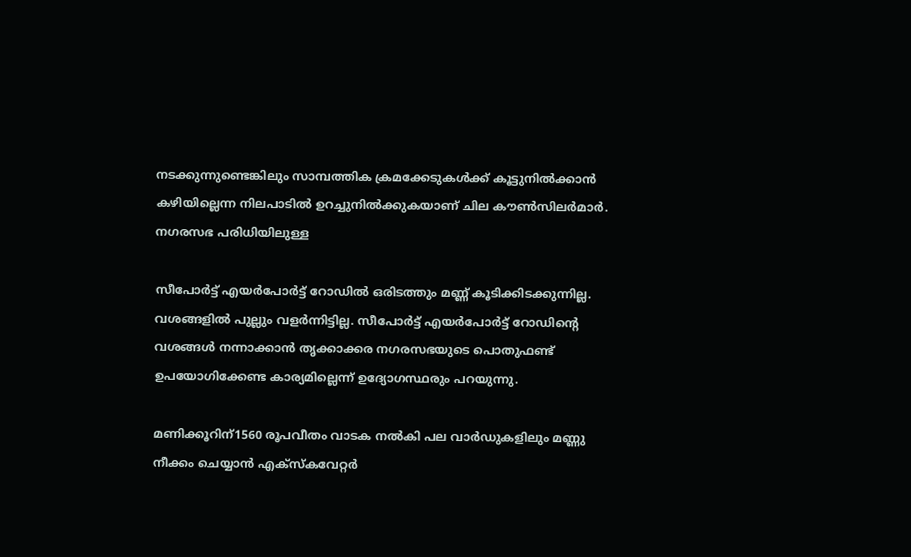നടക്കുന്നുണ്ടെങ്കിലും സാമ്പത്തിക ക്രമക്കേടുകൾക്ക് കൂട്ടുനിൽക്കാൻ കഴിയില്ലെന്ന നിലപാടിൽ ഉറച്ചുനിൽക്കുകയാണ് ചില കൗൺസിലർമാർ. നഗരസഭ പരിധിയിലുള്ള

സീപോർട്ട് എയർപോർട്ട് റോഡിൽ ഒരിടത്തും മണ്ണ് കൂടിക്കിടക്കുന്നില്ല. വശങ്ങളിൽ പുല്ലും വളർന്നിട്ടില്ല. സീപോർട്ട് എയർപോർട്ട് റോഡിന്റെ വശങ്ങൾ നന്നാക്കാൻ തൃക്കാക്കര നഗരസഭയുടെ പൊതുഫണ്ട് ഉപയോഗിക്കേണ്ട കാര്യമില്ലെന്ന് ഉദ്യോഗസ്ഥരും പറയുന്നു.

മണിക്കൂറിന്1560 രൂപവീതം വാടക നൽകി പല വാർഡുകളിലും മണ്ണു നീക്കം ചെയ്യാൻ എക്സ്കവേറ്റർ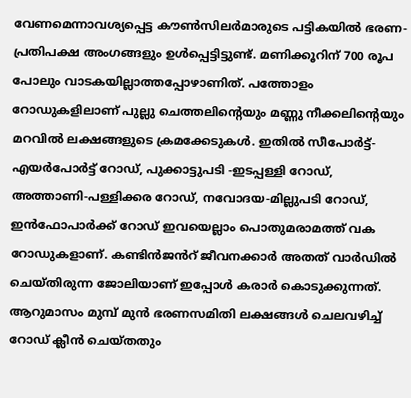വേണമെന്നാവശ്യപ്പെട്ട കൗൺസിലർമാരുടെ പട്ടികയിൽ ഭരണ-പ്രതിപക്ഷ അംഗങ്ങളും ഉൾപ്പെട്ടിട്ടുണ്ട്. മണിക്കൂറിന് 700 രൂപ പോലും വാടകയില്ലാത്തപ്പോഴാണിത്. പത്തോളം റോഡുകളിലാണ് പുല്ലു ചെത്തലിന്റെയും മണ്ണു നീക്കലിന്റെയും മറവിൽ ലക്ഷങ്ങളുടെ ക്രമക്കേടുകൾ. ഇതിൽ സീപോർട്ട്-എയർപോർട്ട് റോഡ്, പുക്കാട്ടുപടി -ഇടപ്പള്ളി റോഡ്, അത്താണി-പള്ളിക്കര റോഡ്, നവോദയ-മില്ലുപടി റോഡ്, ഇൻഫോപാർക്ക് റോഡ് ഇവയെല്ലാം പൊതുമരാമത്ത് വക റോഡുകളാണ്. കണ്ടിൻജൻറ് ജീവനക്കാർ അതത് വാർഡിൽ ചെയ്തിരുന്ന ജോലിയാണ് ഇപ്പോൾ കരാർ കൊടുക്കുന്നത്. ആറുമാസം മുമ്പ് മുൻ ഭരണസമിതി ലക്ഷങ്ങൾ ചെലവഴിച്ച് റോഡ് ക്ലീൻ ചെയ്തതും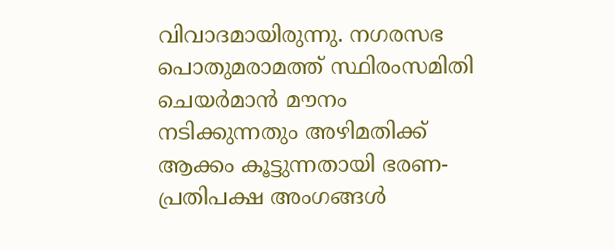വിവാദമായിരുന്നു. നഗരസഭ പൊതുമരാമത്ത് സ്ഥിരംസമിതി ചെയർമാൻ മൗനം നടിക്കുന്നതും അഴിമതിക്ക് ആക്കം കൂട്ടുന്നതായി ഭരണ-പ്രതിപക്ഷ അംഗങ്ങൾ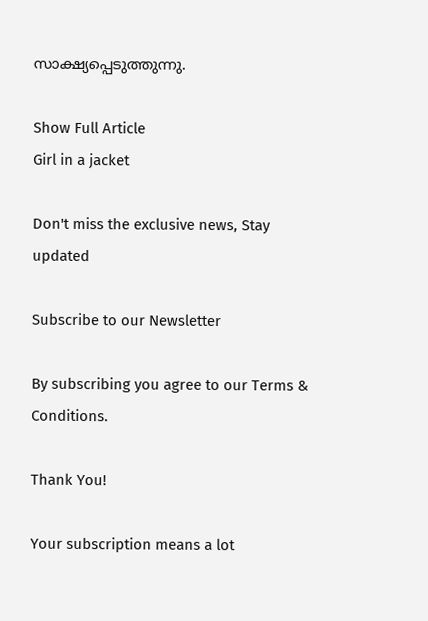സാക്ഷ്യപ്പെടുത്തുന്നു.

Show Full Article
Girl in a jacket

Don't miss the exclusive news, Stay updated

Subscribe to our Newsletter

By subscribing you agree to our Terms & Conditions.

Thank You!

Your subscription means a lot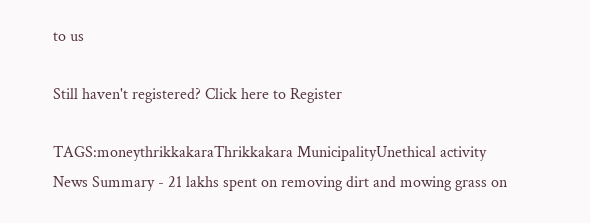to us

Still haven't registered? Click here to Register

TAGS:moneythrikkakaraThrikkakara MunicipalityUnethical activity
News Summary - 21 lakhs spent on removing dirt and mowing grass on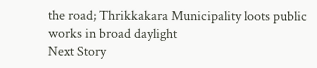the road; Thrikkakara Municipality loots public works in broad daylight
Next Story